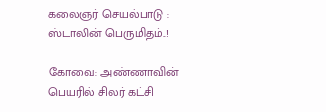கலைஞர் செயல்பாடு : ஸ்டாலின் பெருமிதம்..!

கோவை: அண்ணாவின் பெயரில் சிலர் கட்சி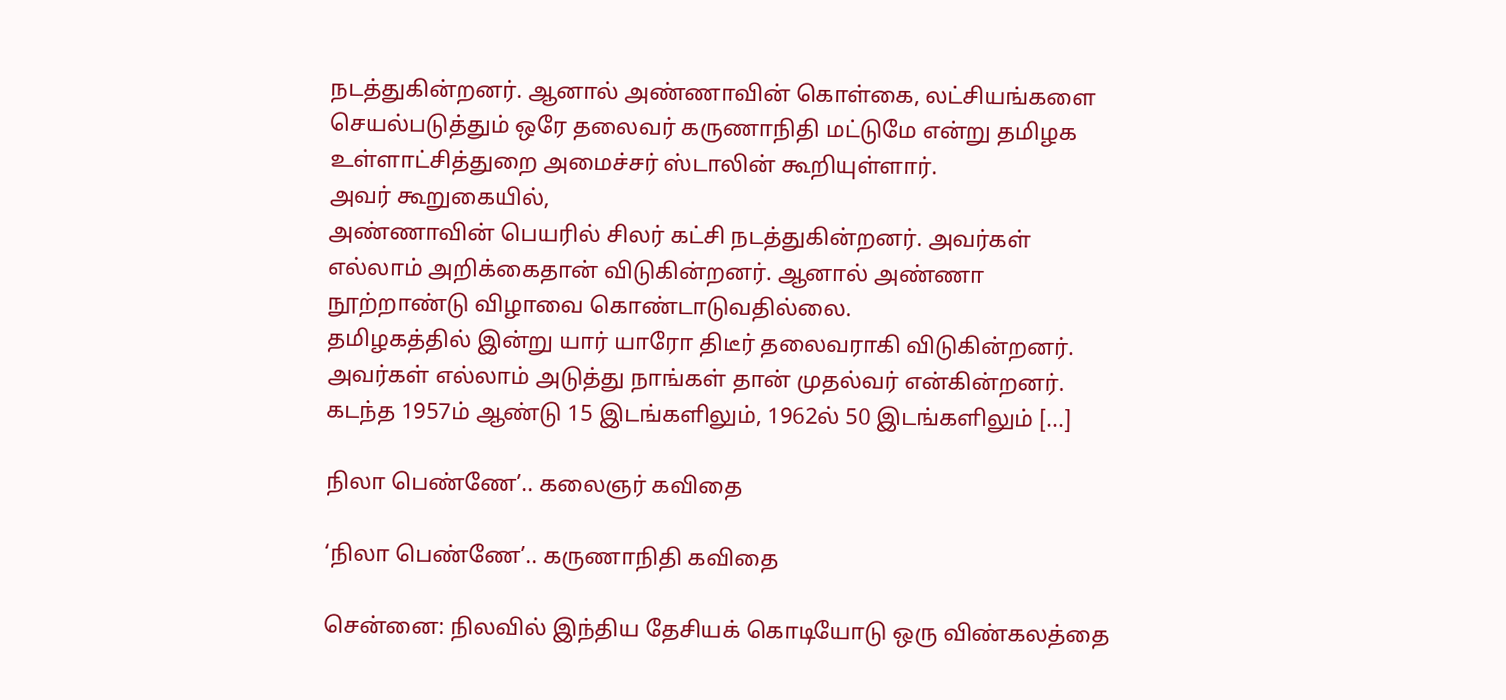நடத்துகின்றனர். ஆனால் அண்ணாவின் கொள்கை, லட்சியங்களை செயல்படுத்தும் ஒரே தலைவர் கருணாநிதி மட்டுமே என்று தமிழக உள்ளாட்சித்துறை அமைச்சர் ஸ்டாலின் கூறியுள்ளார்.
அவர் கூறுகையில்,
அண்ணாவின் பெயரில் சிலர் கட்சி நடத்துகின்றனர். அவர்கள் எல்லாம் அறிக்கைதான் விடுகின்றனர். ஆனால் அண்ணா நூற்றாண்டு விழாவை கொண்டாடுவதில்லை.
தமிழகத்தில் இன்று யார் யாரோ திடீர் தலைவராகி விடுகின்றனர். அவர்கள் எல்லாம் அடுத்து நாங்கள் தான் முதல்வர் என்கின்றனர்.
கடந்த 1957ம் ஆண்டு 15 இடங்களிலும், 1962ல் 50 இடங்களிலும் [...]

நிலா பெண்ணே’.. கலைஞர் கவிதை

‘நிலா பெண்ணே’.. கருணாநிதி கவிதை

சென்னை: நிலவில் இந்திய தேசியக் கொடியோடு ஒரு விண்கலத்தை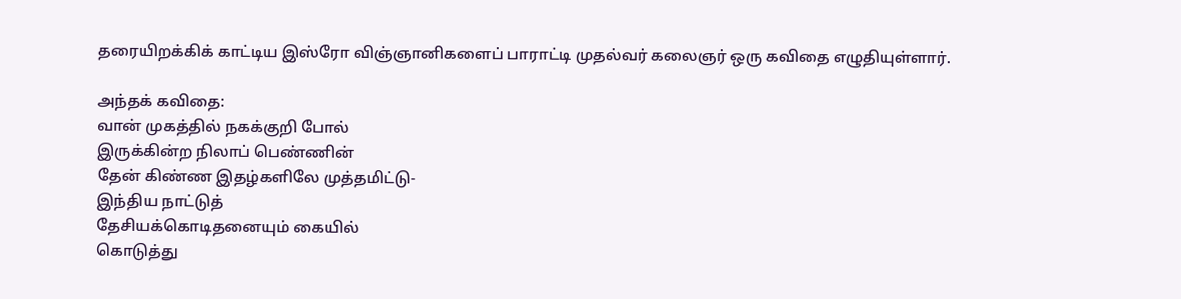தரையிறக்கிக் காட்டிய இஸ்ரோ விஞ்ஞானிகளைப் பாராட்டி முதல்வர் கலைஞர் ஒரு கவிதை எழுதியுள்ளார்.

அந்தக் கவிதை:
வான் முகத்தில் நகக்குறி போல்
இருக்கின்ற நிலாப் பெண்ணின்
தேன் கிண்ண இதழ்களிலே முத்தமிட்டு-
இந்திய நாட்டுத்
தேசியக்கொடிதனையும் கையில்
கொடுத்து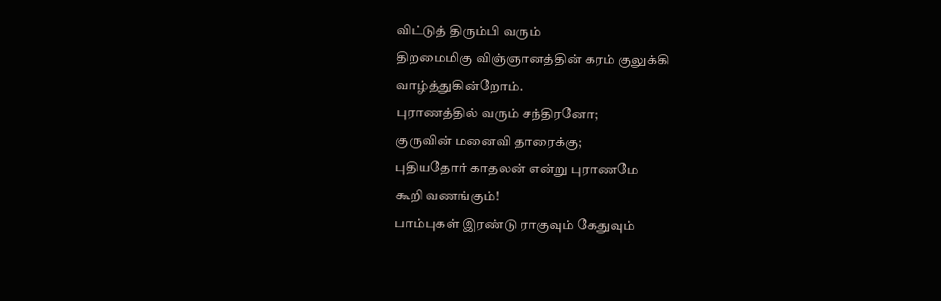விட்டுத் திரும்பி வரும்
திறமைமிகு விஞ்ஞானத்தின் கரம் குலுக்கி
வாழ்த்துகின்றோம்.
புராணத்தில் வரும் சந்திரனோ;
குருவின் மனைவி தாரைக்கு;
புதியதோர் காதலன் என்று புராணமே
கூறி வணங்கும்!
பாம்புகள் இரண்டு ராகுவும் கேதுவும்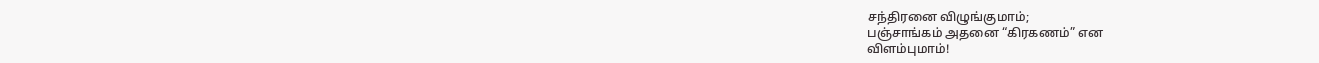சந்திரனை விழுங்குமாம்;
பஞ்சாங்கம் அதனை “கிரகணம்” என
விளம்புமாம்!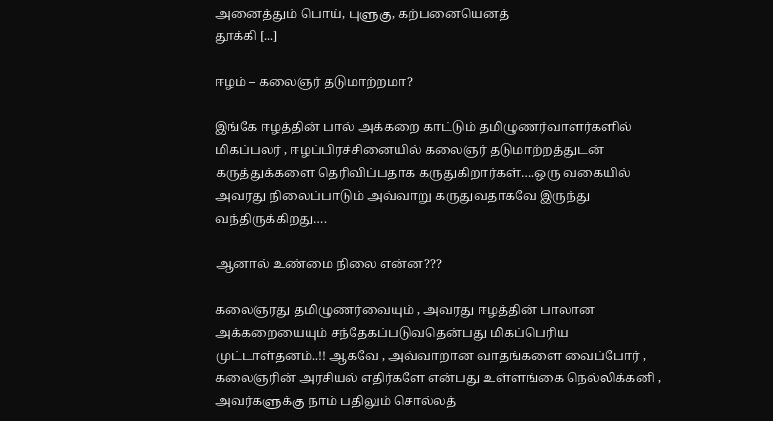அனைத்தும் பொய், புளுகு, கற்பனையெனத்
தூக்கி [...]

ஈழம் – கலைஞர் தடுமாற்றமா?

இங்கே ஈழத்தின் பால் அக்கறை காட்டும் தமிழுணர்வாளர்களில் மிகப்பலர் , ஈழப்பிரச்சினையில் கலைஞர் தடுமாற்றத்துடன் கருத்துக்களை தெரிவிப்பதாக கருதுகிறார்கள்….ஒரு வகையில் அவரது நிலைப்பாடும் அவ்வாறு கருதுவதாகவே இருந்து வந்திருக்கிறது….

ஆனால் உண்மை நிலை என்ன???

கலைஞரது தமிழுணர்வையும் , அவரது ஈழத்தின் பாலான அக்கறையையும் சந்தேகப்படுவதென்பது மிகப்பெரிய முட்டாள்தனம்..!! ஆகவே , அவ்வாறான வாதங்களை வைப்போர் , கலைஞரின் அரசியல் எதிர்களே என்பது உள்ளங்கை நெல்லிக்கனி , அவர்களுக்கு நாம் பதிலும் சொல்லத்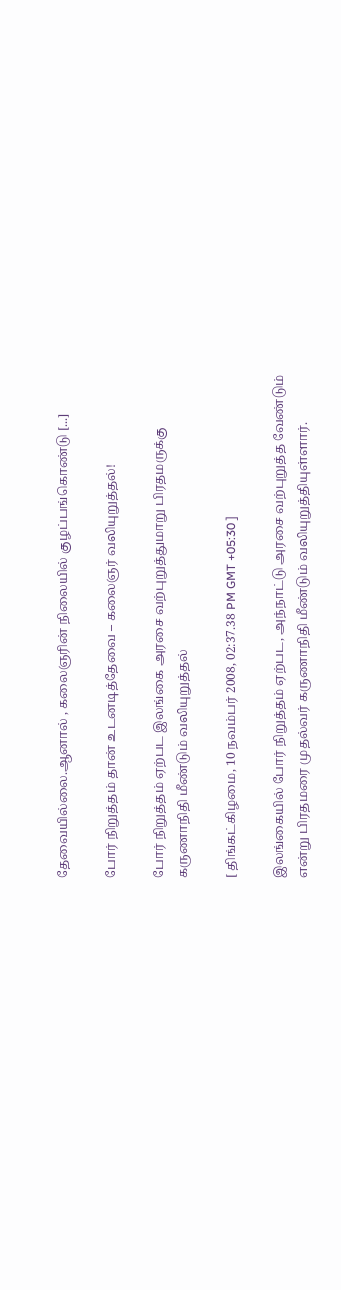தேவையில்லை.ஆனால் , கலைஞரின் நிலையில் குழப்பங்கொண்டு [...]

போர் நிறுத்தம் தான் உடனடித்தேவை – கலைஞர் வலியுறுத்தல்!

போர் நிறுத்தம் ஏற்பட இலங்கை அரசை வற்புறுத்துமாறு பிரதமருக்கு கருணாநிதி மீண்டும் வலியுறுத்தல்

[ திங்கட்கிழமை, 10 நவம்பர் 2008, 02:37.38 PM GMT +05:30 ]

இலங்கையில் போர் நிறுத்தம் ஏற்பட, அந்நாட்டு அரசை வற்புறுத்த வேண்டும் என்று பிரதமரை முதல்வர் கருணாநிதி மீண்டும் வலியுறுத்தியுள்ளார்.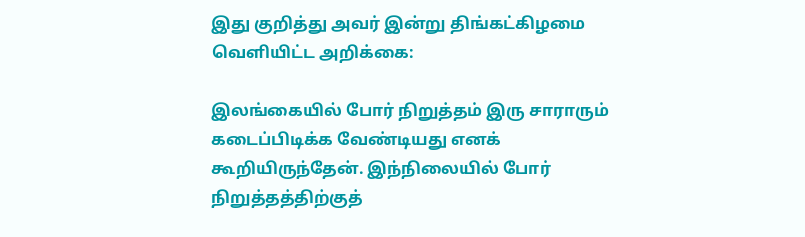இது குறித்து அவர் இன்று திங்கட்கிழமை வெளியிட்ட அறிக்கை:

இலங்கையில் போர் நிறுத்தம் இரு சாராரும் கடைப்பிடிக்க வேண்டியது எனக் கூறியிருந்தேன். இந்நிலையில் போர் நிறுத்தத்திற்குத்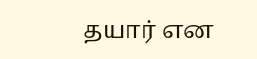தயார் என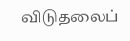விடுதலைப்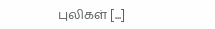புலிகள் [...]